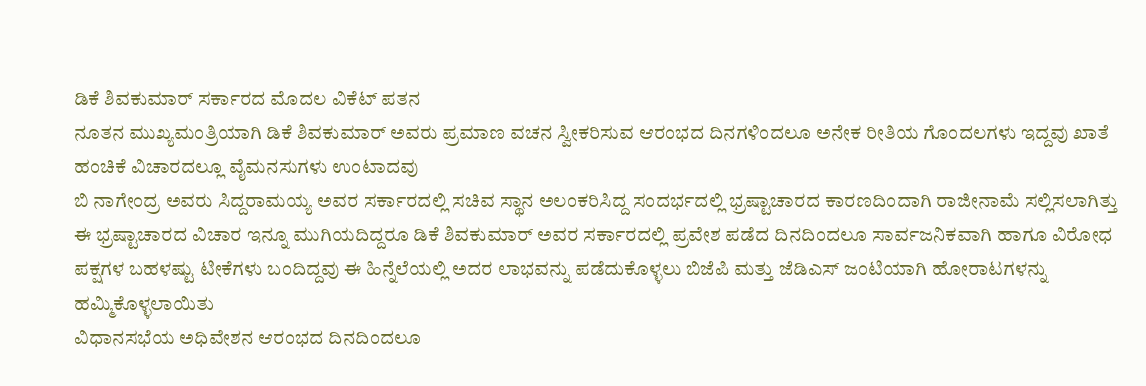ಡಿಕೆ ಶಿವಕುಮಾರ್ ಸರ್ಕಾರದ ಮೊದಲ ವಿಕೆಟ್ ಪತನ
ನೂತನ ಮುಖ್ಯಮಂತ್ರಿಯಾಗಿ ಡಿಕೆ ಶಿವಕುಮಾರ್ ಅವರು ಪ್ರಮಾಣ ವಚನ ಸ್ವೀಕರಿಸುವ ಆರಂಭದ ದಿನಗಳಿಂದಲೂ ಅನೇಕ ರೀತಿಯ ಗೊಂದಲಗಳು ಇದ್ದವು ಖಾತೆ ಹಂಚಿಕೆ ವಿಚಾರದಲ್ಲೂ ವೈಮನಸುಗಳು ಉಂಟಾದವು
ಬಿ ನಾಗೇಂದ್ರ ಅವರು ಸಿದ್ದರಾಮಯ್ಯ ಅವರ ಸರ್ಕಾರದಲ್ಲಿ ಸಚಿವ ಸ್ಥಾನ ಅಲಂಕರಿಸಿದ್ದ ಸಂದರ್ಭದಲ್ಲಿ ಭ್ರಷ್ಟಾಚಾರದ ಕಾರಣದಿಂದಾಗಿ ರಾಜೀನಾಮೆ ಸಲ್ಲಿಸಲಾಗಿತ್ತು
ಈ ಭ್ರಷ್ಟಾಚಾರದ ವಿಚಾರ ಇನ್ನೂ ಮುಗಿಯದಿದ್ದರೂ ಡಿಕೆ ಶಿವಕುಮಾರ್ ಅವರ ಸರ್ಕಾರದಲ್ಲಿ ಪ್ರವೇಶ ಪಡೆದ ದಿನದಿಂದಲೂ ಸಾರ್ವಜನಿಕವಾಗಿ ಹಾಗೂ ವಿರೋಧ ಪಕ್ಷಗಳ ಬಹಳಷ್ಟು ಟೀಕೆಗಳು ಬಂದಿದ್ದವು ಈ ಹಿನ್ನೆಲೆಯಲ್ಲಿ ಅದರ ಲಾಭವನ್ನು ಪಡೆದುಕೊಳ್ಳಲು ಬಿಜೆಪಿ ಮತ್ತು ಜೆಡಿಎಸ್ ಜಂಟಿಯಾಗಿ ಹೋರಾಟಗಳನ್ನು ಹಮ್ಮಿಕೊಳ್ಳಲಾಯಿತು
ವಿಧಾನಸಭೆಯ ಅಧಿವೇಶನ ಆರಂಭದ ದಿನದಿಂದಲೂ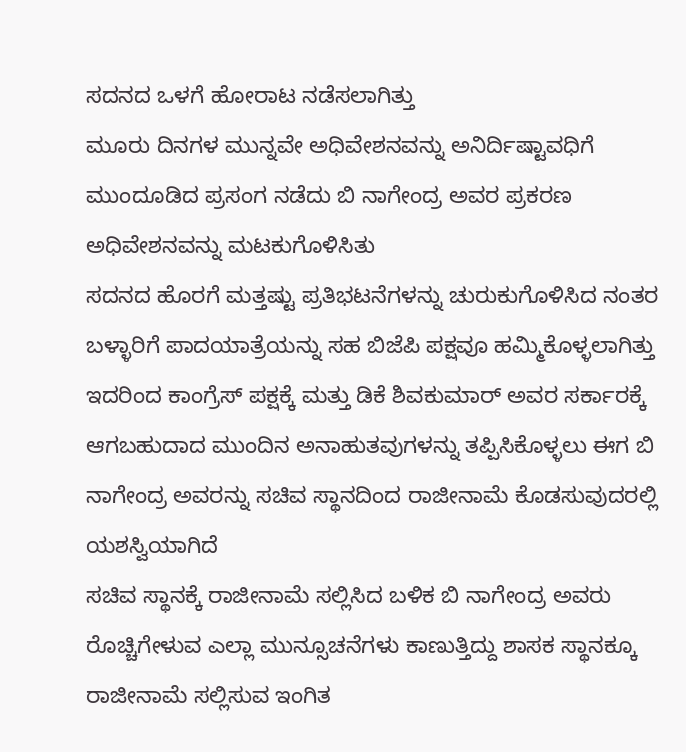ಸದನದ ಒಳಗೆ ಹೋರಾಟ ನಡೆಸಲಾಗಿತ್ತು
ಮೂರು ದಿನಗಳ ಮುನ್ನವೇ ಅಧಿವೇಶನವನ್ನು ಅನಿರ್ದಿಷ್ಟಾವಧಿಗೆ ಮುಂದೂಡಿದ ಪ್ರಸಂಗ ನಡೆದು ಬಿ ನಾಗೇಂದ್ರ ಅವರ ಪ್ರಕರಣ ಅಧಿವೇಶನವನ್ನು ಮಟಕುಗೊಳಿಸಿತು
ಸದನದ ಹೊರಗೆ ಮತ್ತಷ್ಟು ಪ್ರತಿಭಟನೆಗಳನ್ನು ಚುರುಕುಗೊಳಿಸಿದ ನಂತರ ಬಳ್ಳಾರಿಗೆ ಪಾದಯಾತ್ರೆಯನ್ನು ಸಹ ಬಿಜೆಪಿ ಪಕ್ಷವೂ ಹಮ್ಮಿಕೊಳ್ಳಲಾಗಿತ್ತು ಇದರಿಂದ ಕಾಂಗ್ರೆಸ್ ಪಕ್ಷಕ್ಕೆ ಮತ್ತು ಡಿಕೆ ಶಿವಕುಮಾರ್ ಅವರ ಸರ್ಕಾರಕ್ಕೆ ಆಗಬಹುದಾದ ಮುಂದಿನ ಅನಾಹುತವುಗಳನ್ನು ತಪ್ಪಿಸಿಕೊಳ್ಳಲು ಈಗ ಬಿ ನಾಗೇಂದ್ರ ಅವರನ್ನು ಸಚಿವ ಸ್ಥಾನದಿಂದ ರಾಜೀನಾಮೆ ಕೊಡಸುವುದರಲ್ಲಿ ಯಶಸ್ವಿಯಾಗಿದೆ
ಸಚಿವ ಸ್ಥಾನಕ್ಕೆ ರಾಜೀನಾಮೆ ಸಲ್ಲಿಸಿದ ಬಳಿಕ ಬಿ ನಾಗೇಂದ್ರ ಅವರು ರೊಚ್ಚಿಗೇಳುವ ಎಲ್ಲಾ ಮುನ್ಸೂಚನೆಗಳು ಕಾಣುತ್ತಿದ್ದು ಶಾಸಕ ಸ್ಥಾನಕ್ಕೂ ರಾಜೀನಾಮೆ ಸಲ್ಲಿಸುವ ಇಂಗಿತ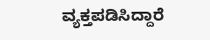ವ್ಯಕ್ತಪಡಿಸಿದ್ದಾರೆ